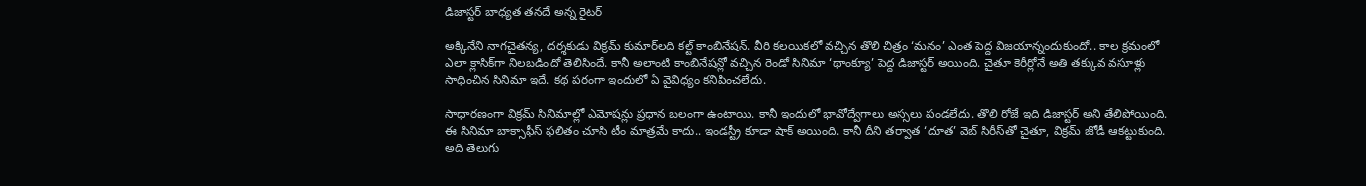డిజాస్టర్ బాధ్యత తనదే అన్న రైటర్

అక్కినేని నాగచైతన్య, దర్శకుడు విక్రమ్ కుమార్‌లది కల్ట్ కాంబినేషన్. వీరి కలయికలో వచ్చిన తొలి చిత్రం ‘మనం’ ఎంత పెద్ద విజయాన్నందుకుందో.. కాల క్రమంలో ఎలా క్లాసిక్‌గా నిలబడిందో తెలిసిందే. కానీ అలాంటి కాంబినేషన్లో వచ్చిన రెండో సినిమా ‘థాంక్యూ’ పెద్ద డిజాస్టర్ అయింది. చైతూ కెరీర్లోనే అతి తక్కువ వసూళ్లు సాధించిన సినిమా ఇదే. కథ పరంగా ఇందులో ఏ వైవిధ్యం కనిపించలేదు.

సాధారణంగా విక్రమ్ సినిమాల్లో ఎమోషన్లు ప్రధాన బలంగా ఉంటాయి. కానీ ఇందులో భావోద్వేగాలు అస్సలు పండలేదు. తొలి రోజే ఇది డిజాస్టర్ అని తేలిపోయింది. ఈ సినిమా బాక్సాఫీస్ ఫలితం చూసి టీం మాత్రమే కాదు.. ఇండస్ట్రీ కూడా షాక్ అయింది. కానీ దీని తర్వాత ‘దూత’ వెబ్ సిరీస్‌తో చైతూ, విక్రమ్ జోడీ ఆకట్టుకుంది. అది తెలుగు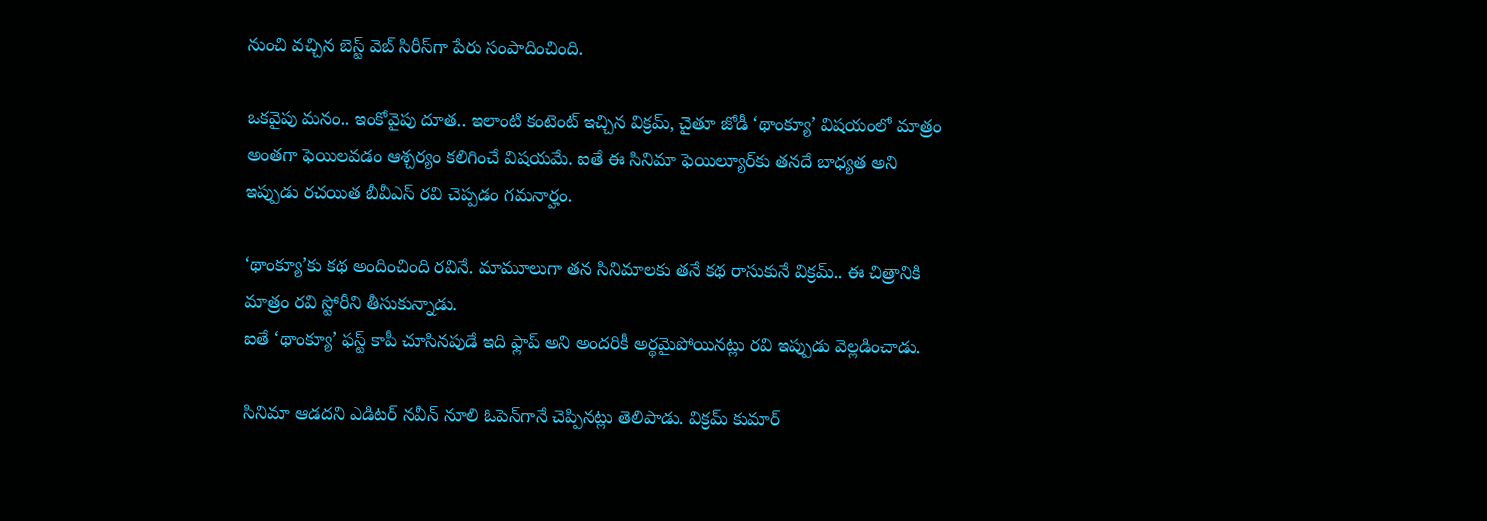నుంచి వచ్చిన బెస్ట్ వెబ్ సిరీస్‌గా పేరు సంపాదించింది.

ఒకవైపు మనం.. ఇంకోవైపు దూత.. ఇలాంటి కంటెంట్ ఇచ్చిన విక్రమ్, చైతూ జోడీ ‘థాంక్యూ’ విషయంలో మాత్రం అంతగా ఫెయిలవడం ఆశ్చర్యం కలిగించే విషయమే. ఐతే ఈ సినిమా ఫెయిల్యూర్‌కు తనదే బాధ్యత అని ఇప్పుడు రచయిత బీవీఎస్ రవి చెప్పడం గమనార్హం.

‘థాంక్యూ’కు కథ అందించింది రవినే. మామూలుగా తన సినిమాలకు తనే కథ రాసుకునే విక్రమ్.. ఈ చిత్రానికి మాత్రం రవి స్టోరీని తీసుకున్నాడు.
ఐతే ‘థాంక్యూ’ ఫస్ట్ కాపీ చూసినపుడే ఇది ఫ్లాప్ అని అందరికీ అర్థమైపోయినట్లు రవి ఇప్పుడు వెల్లడించాడు.

సినిమా ఆడదని ఎడిటర్ నవీన్ నూలి ఓపెన్‌గానే చెప్పినట్లు తెలిపాడు. విక్రమ్ కుమార్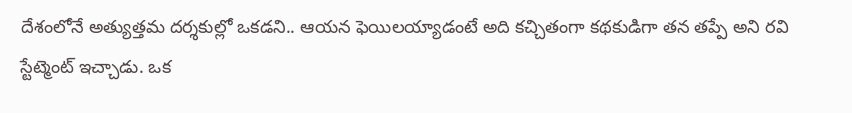దేశంలోనే అత్యుత్తమ దర్శకుల్లో ఒకడని.. ఆయన ఫెయిలయ్యాడంటే అది కచ్చితంగా కథకుడిగా తన తప్పే అని రవి స్టేట్మెంట్ ఇచ్చాడు. ఒక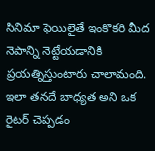సినిమా ఫెయిలైతే ఇంకొకరి మీద నెపాన్ని నెట్టేయడానికి ప్రయత్నిస్తుంటారు చాలామంది. ఇలా తనదే బాధ్యత అని ఒక రైటర్ చెప్పడం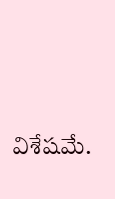విశేషమే.